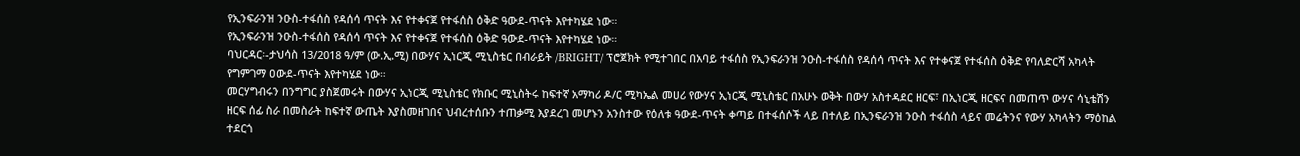የኢንፍራንዝ ንዑስ-ተፋሰስ የዳሰሳ ጥናት እና የተቀናጀ የተፋሰስ ዕቅድ ዓውደ-ጥናት እየተካሄደ ነው።
የኢንፍራንዝ ንዑስ-ተፋሰስ የዳሰሳ ጥናት እና የተቀናጀ የተፋሰስ ዕቅድ ዓውደ-ጥናት እየተካሄደ ነው።
ባህርዳር፡-ታህሳስ 13/2018 ዓ/ም (ው.ኢ.ሚ) በውሃና ኢነርጂ ሚኒስቴር በብራይት /BRIGHT/ ፕሮጀክት የሚተገበር በአባይ ተፋሰስ የኢንፍራንዝ ንዑስ-ተፋሰስ የዳሰሳ ጥናት እና የተቀናጀ የተፋሰስ ዕቅድ የባለድርሻ አካላት የግምገማ ዐውደ-ጥናት እየተካሄደ ነው።
መርሃግብሩን በንግግር ያስጀመሩት በውሃና ኢነርጂ ሚኒስቴር የክቡር ሚኒስትሩ ከፍተኛ አማካሪ ዶ/ር ሚካኤል መሀሪ የውሃና ኢነርጂ ሚኒስቴር በአሁኑ ወቅት በውሃ አስተዳደር ዘርፍ፣ በኢነርጂ ዘርፍና በመጠጥ ውሃና ሳኒቴሽን ዘርፍ ሰፊ ስራ በመስራት ከፍተኛ ውጤት እያስመዘገበና ህብረተሰቡን ተጠቃሚ እያደረገ መሆኑን አንስተው የዕለቱ ዓውደ-ጥናት ቀጣይ በተፋሰሶች ላይ በተለይ በኢንፍራንዝ ንዑስ ተፋሰስ ላይና መሬትንና የውሃ አካላትን ማዕከል ተደርጎ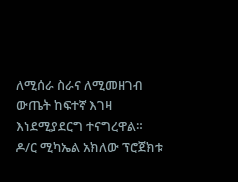ለሚሰራ ስራና ለሚመዘገብ ውጤት ከፍተኛ እገዛ እነደሚያደርግ ተናግረዋል።
ዶ/ር ሚካኤል አክለው ፕሮጀክቱ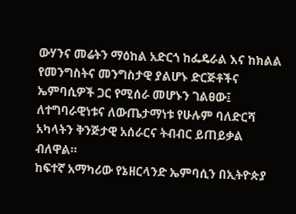ውሃንና መሬትን ማዕከል አድርጎ ከፌዴራል እና ከክልል የመንግስትና መንግስታዊ ያልሆኑ ድርጅቶችና ኤምባሲዎች ጋር የሚሰራ መሆኑን ገልፀው፤ ለተግባራዊነቱና ለውጤታማነቱ የሁሉም ባለድርሻ አካላትን ቅንጅታዊ አሰራርና ትብብር ይጠይቃል ብለዋል።
ከፍተኛ አማካሪው የኔዘርላንድ ኤምባሲን በኢትዮጵያ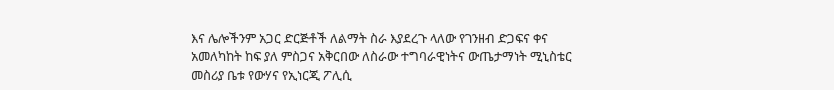እና ሌሎችንም አጋር ድርጅቶች ለልማት ስራ እያደረጉ ላለው የገንዘብ ድጋፍና ቀና አመለካከት ከፍ ያለ ምስጋና አቅርበው ለስራው ተግባራዊነትና ውጤታማነት ሚኒስቴር መስሪያ ቤቱ የውሃና የኢነርጂ ፖሊሲ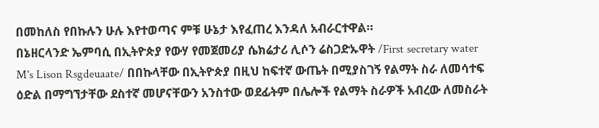በመከለስ የበኩሉን ሁሉ እየተወጣና ምቹ ሁኔታ እየፈጠረ እንዳለ አብራርተዋል።
በኔዘርላንድ ኤምባሲ በኢትዮጵያ የውሃ የመጀመሪያ ሴክሬታሪ ሊሶን ሬስጋድኡዋት /First secretary water M's Lison Rsgdeuaate/ በበኩላቸው በኢትዮጵያ በዚህ ከፍተኛ ውጤት በሚያስገኝ የልማት ስራ ለመሳተፍ ዕድል በማግኘታቸው ደስተኛ መሆናቸውን አንስተው ወደፊትም በሌሎች የልማት ስራዎች አብረው ለመስራት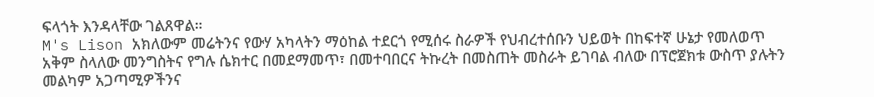ፍላጎት እንዳላቸው ገልጸዋል።
M's Lison አክለውም መሬትንና የውሃ አካላትን ማዕከል ተደርጎ የሚሰሩ ስራዎች የህብረተሰቡን ህይወት በከፍተኛ ሁኔታ የመለወጥ አቅም ስላለው መንግስትና የግሉ ሴክተር በመደማመጥ፣ በመተባበርና ትኩረት በመስጠት መስራት ይገባል ብለው በፕሮጀክቱ ውስጥ ያሉትን መልካም አጋጣሚዎችንና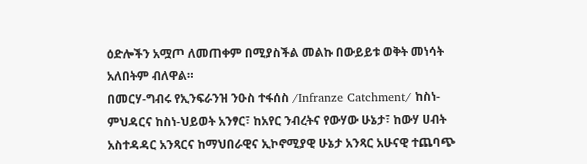ዕድሎችን አሟጦ ለመጠቀም በሚያስችል መልኩ በውይይቱ ወቅት መነሳት አለበትም ብለዋል።
በመርሃ-ግብሩ የኢንፍራንዝ ንዑስ ተፋሰስ /Infranze Catchment/ ከስነ-ምህዳርና ከስነ-ህይወት አንፃር፣ ከአየር ንብረትና የውሃው ሁኔታ፣ ከውሃ ሀብት አስተዳዳር አንጻርና ከማህበራዊና ኢኮኖሚያዊ ሁኔታ አንጻር አሁናዊ ተጨባጭ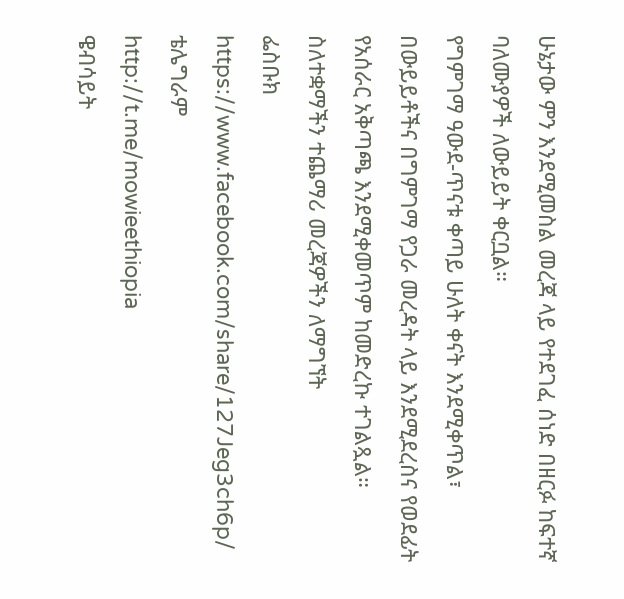ሁኔታው ምን እንደሚመስል መረጃ ላይ የተደገፈ ሰነድ በዘርፉ ከፍተኛ ባለሙያዎች ለውይይት ቀርቧል።
የግምገማ ዓውደ-ጥናቱ ቀጣይ ሁለት ቀናት እንደሚቀጥል፣ በውይይቶችና በግምገማ የጋራ መረዳት ላይ እንደሚደረስና የወደፊት የአሰራር አቅጣጫ እንደሚቀመጥም ከመድረኩ ተገልጿል።
ስለተቋማችን ተጨማሪ መረጃዎችን ለማግኘት
ፌስቡክ
https://www.facebook.com/share/127Jeg3ch6p/
ቴሌግራም
http://t.me/mowieethiopia
ዌብሳይት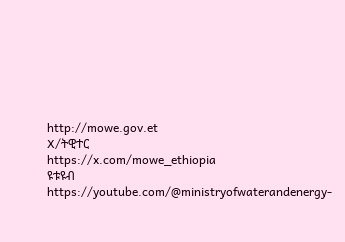http://mowe.gov.et
X/ትዊተር
https://x.com/mowe_ethiopia
ዩቱዩብ
https://youtube.com/@ministryofwaterandenergy-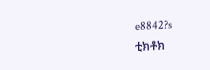e8842?s
ቲክቶክ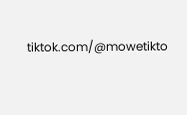tiktok.com/@mowetikto